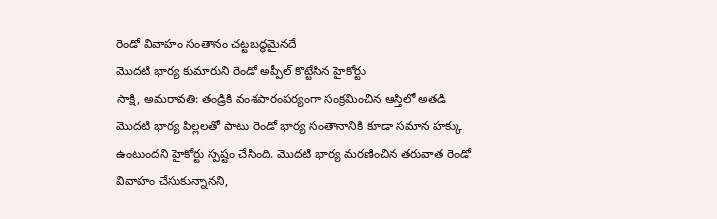రెండో వివాహం సంతానం చట్టబద్ధమైనదే
మొదటి భార్య కుమారుని రెండో అప్పీల్ కొట్టేసిన హైకోర్టు
సాక్షి, అమరావతి: తండ్రికి వంశపారంపర్యంగా సంక్రమించిన ఆస్తిలో అతడి మొదటి భార్య పిల్లలతో పాటు రెండో భార్య సంతానానికి కూడా సమాన హక్కు ఉంటుందని హైకోర్టు స్పష్టం చేసింది. మొదటి భార్య మరణించిన తరువాత రెండో వివాహం చేసుకున్నానని,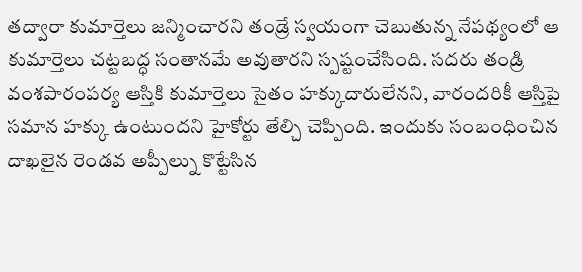తద్వారా కుమార్తెలు జన్మించారని తండ్రే స్వయంగా చెబుతున్న నేపథ్యంలో ఆ కుమార్తెలు చట్టబద్ధ సంతానమే అవుతారని స్పష్టంచేసింది. సదరు తండ్రి వంశపారంపర్య ఆస్తికి కుమార్తెలు సైతం హక్కుదారులేనని, వారందరికీ ఆస్తిపై సమాన హక్కు ఉంటుందని హైకోర్టు తేల్చి చెప్పింది. ఇందుకు సంబంధించిన దాఖలైన రెండవ అప్పీల్ను కొట్టేసిన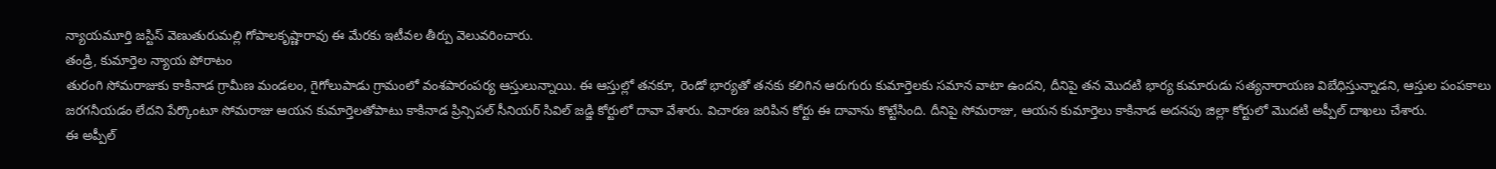న్యాయమూర్తి జస్టిస్ వెణుతురుమల్లి గోపాలకృష్ణారావు ఈ మేరకు ఇటీవల తీర్పు వెలువరించారు.
తండ్రి, కుమార్తెల న్యాయ పోరాటం
తురంగి సోమరాజుకు కాకినాడ గ్రామీణ మండలం, గైగోలుపాడు గ్రామంలో వంశపారంపర్య ఆస్తులున్నాయి. ఈ ఆస్తుల్లో తనకూ, రెండో భార్యతో తనకు కలిగిన ఆరుగురు కుమార్తెలకు సమాన వాటా ఉందని, దీనిపై తన మొదటి భార్య కుమారుడు సత్యనారాయణ విబేధిస్తున్నాడని, ఆస్తుల పంపకాలు జరగనీయడం లేదని పేర్కొంటూ సోమరాజు ఆయన కుమార్తెలతోపాటు కాకినాడ ప్రిన్సిపల్ సీనియర్ సివిల్ జడ్జి కోర్టులో దావా వేశారు. విచారణ జరిపిన కోర్టు ఈ దావాను కొట్టేసింది. దీనిపై సోమరాజు, ఆయన కుమార్తెలు కాకినాడ అదనపు జిల్లా కోర్టులో మొదటి అప్పీల్ దాఖలు చేశారు.
ఈ అప్పీల్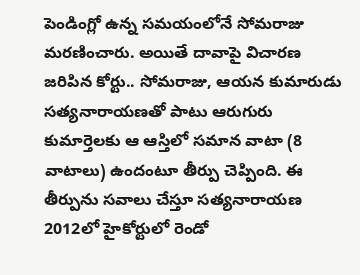పెండింగ్లో ఉన్న సమయంలోనే సోమరాజు మరణించారు. అయితే దావాపై విచారణ జరిపిన కోర్టు.. సోమరాజు, ఆయన కుమారుడు సత్యనారాయణతో పాటు ఆరుగురు కుమార్తెలకు ఆ ఆస్తిలో సమాన వాటా (8 వాటాలు) ఉందంటూ తీర్పు చెప్పింది. ఈ తీర్పును సవాలు చేస్తూ సత్యనారాయణ 2012లో హైకోర్టులో రెండో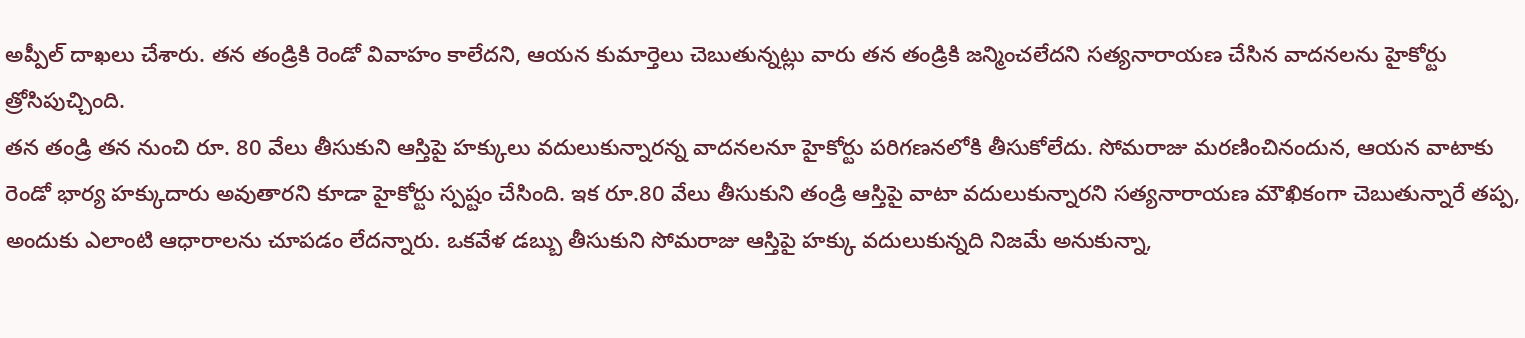అప్పీల్ దాఖలు చేశారు. తన తండ్రికి రెండో వివాహం కాలేదని, ఆయన కుమార్తెలు చెబుతున్నట్లు వారు తన తండ్రికి జన్మించలేదని సత్యనారాయణ చేసిన వాదనలను హైకోర్టు త్రోసిపుచ్చింది.
తన తండ్రి తన నుంచి రూ. 80 వేలు తీసుకుని ఆస్తిపై హక్కులు వదులుకున్నారన్న వాదనలనూ హైకోర్టు పరిగణనలోకి తీసుకోలేదు. సోమరాజు మరణించినందున, ఆయన వాటాకు రెండో భార్య హక్కుదారు అవుతారని కూడా హైకోర్టు స్పష్టం చేసింది. ఇక రూ.80 వేలు తీసుకుని తండ్రి ఆస్తిపై వాటా వదులుకున్నారని సత్యనారాయణ మౌఖికంగా చెబుతున్నారే తప్ప, అందుకు ఎలాంటి ఆధారాలను చూపడం లేదన్నారు. ఒకవేళ డబ్బు తీసుకుని సోమరాజు ఆస్తిపై హక్కు వదులుకున్నది నిజమే అనుకున్నా,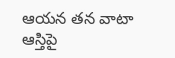ఆయన తన వాటా ఆస్తిపై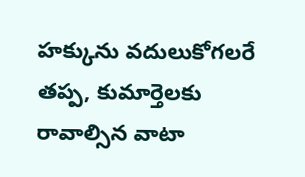హక్కును వదులుకోగలరే తప్ప, కుమార్తెలకు రావాల్సిన వాటా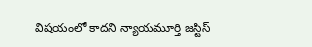విషయంలో కాదని న్యాయమూర్తి జస్టిస్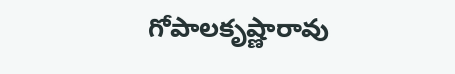గోపాలకృష్ణారావు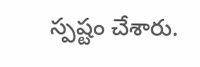స్పష్టం చేశారు.